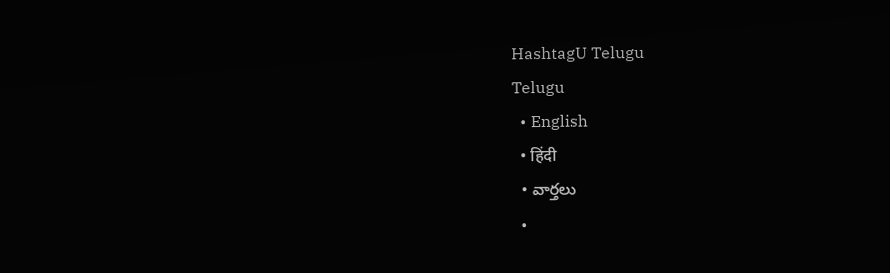HashtagU Telugu
Telugu
  • English
  • हिंदी
  • వార్తలు
  •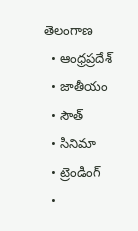తెలంగాణ
  • ఆంధ్రప్రదేశ్
  • జాతీయం
  • సౌత్
  • సినిమా
  • ట్రెండింగ్
  •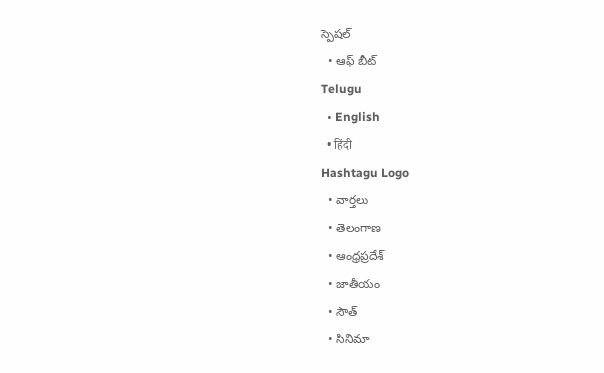స్పెషల్
  • ఆఫ్ బీట్
Telugu
  • English
  • हिंदी
Hashtagu Logo
  • వార్తలు
  • తెలంగాణ
  • ఆంధ్రప్రదేశ్
  • జాతీయం
  • సౌత్
  • సినిమా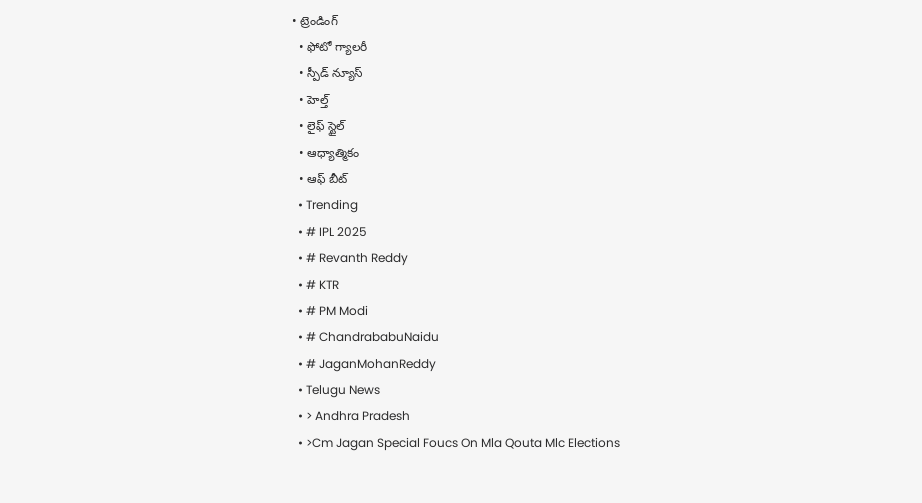• ట్రెండింగ్
  • ఫోటో గ్యాలరీ
  • స్పీడ్ న్యూస్
  • హెల్త్
  • లైఫ్ స్టైల్
  • ఆధ్యాత్మికం
  • ఆఫ్ బీట్
  • Trending
  • # IPL 2025
  • # Revanth Reddy
  • # KTR
  • # PM Modi
  • # ChandrababuNaidu
  • # JaganMohanReddy
  • Telugu News
  • > Andhra Pradesh
  • >Cm Jagan Special Foucs On Mla Qouta Mlc Elections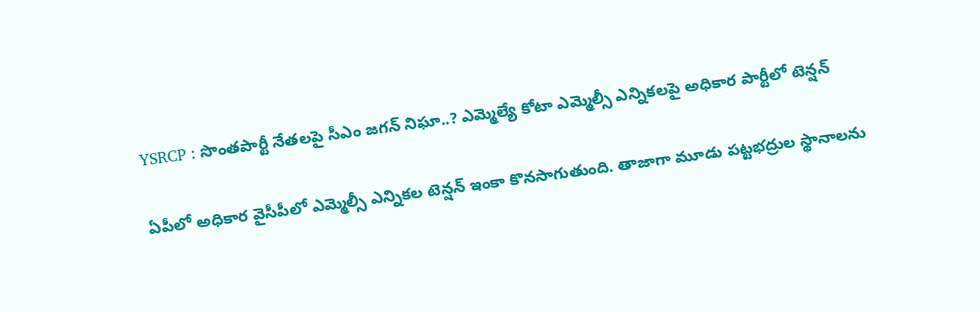YSRCP : సొంత‌పార్టీ నేత‌ల‌పై సీఎం జ‌గ‌న్ నిఘా..? ఎమ్మెల్యే కోటా ఎమ్మెల్సీ ఎన్నిక‌ల‌పై అధికార పార్టీలో టెన్ష‌న్‌

ఏపీలో అధికార వైసీపీలో ఎమ్మెల్సీ ఎన్నిక‌ల టెన్ష‌న్ ఇంకా కొనసాగుతుంది. తాజాగా మూడు ప‌ట్ట‌భ‌ద్రుల స్థానాల‌ను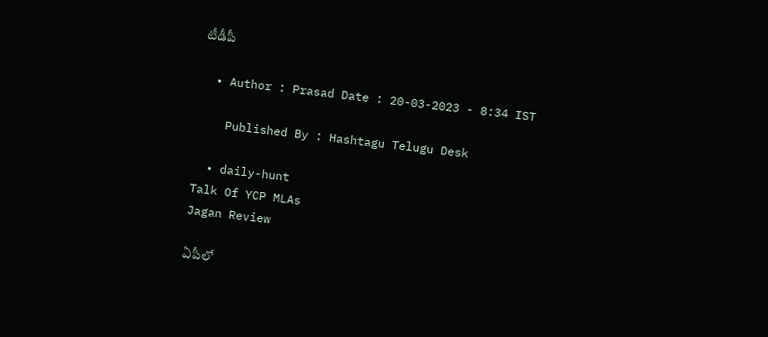టీడీపీ

  • Author : Prasad Date : 20-03-2023 - 8:34 IST

    Published By : Hashtagu Telugu Desk

  • daily-hunt
Talk Of YCP MLAs
Jagan Review

ఏపీలో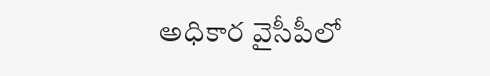అధికార వైసీపీలో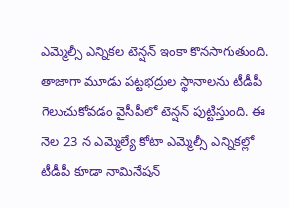ఎమ్మెల్సీ ఎన్నిక‌ల టెన్ష‌న్ ఇంకా కొనసాగుతుంది. తాజాగా మూడు ప‌ట్ట‌భ‌ద్రుల స్థానాల‌ను టీడీపీ గెలుచుకోవ‌డం వైసీపీలో టెన్ష‌న్ పుట్టిస్తుంది. ఈ నెల 23 న ఎమ్మెల్యే కోటా ఎమ్మెల్సీ ఎన్నిక‌ల్లో టీడీపీ కూడా నామినేష‌న్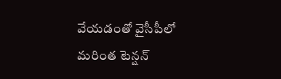వేయ‌డంతో వైసీపీలో మ‌రింత టెన్ష‌న్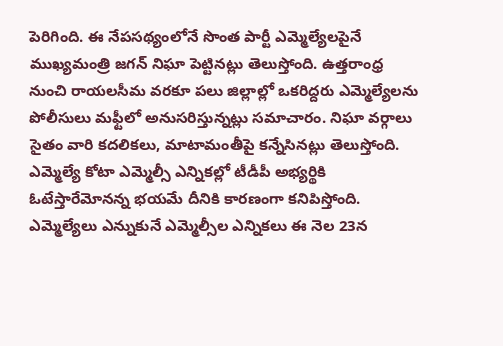పెరిగింది. ఈ నేప‌స‌థ్యంలోనే సొంత పార్టీ ఎమ్మెల్యేలపైనే ముఖ్యమంత్రి జగన్‌ నిఘా పెట్టినట్లు తెలుస్తోంది. ఉత్తరాంధ్ర నుంచి రాయలసీమ వరకూ పలు జిల్లాల్లో ఒకరిద్దరు ఎమ్మెల్యేలను పోలీసులు మఫ్టీలో అనుసరిస్తున్నట్లు సమాచారం. నిఘా వర్గాలు సైతం వారి కదలికలు, మాటామంతీపై కన్నేసినట్లు తెలుస్తోంది. ఎమ్మెల్యే కోటా ఎమ్మెల్సీ ఎన్నికల్లో టీడీపీ అభ్యర్థికి ఓటేస్తారేమోనన్న భయమే దీనికి కారణంగా కనిపిస్తోంది. ఎమ్మెల్యేలు ఎన్నుకునే ఎమ్మెల్సీల ఎన్నికలు ఈ నెల 23న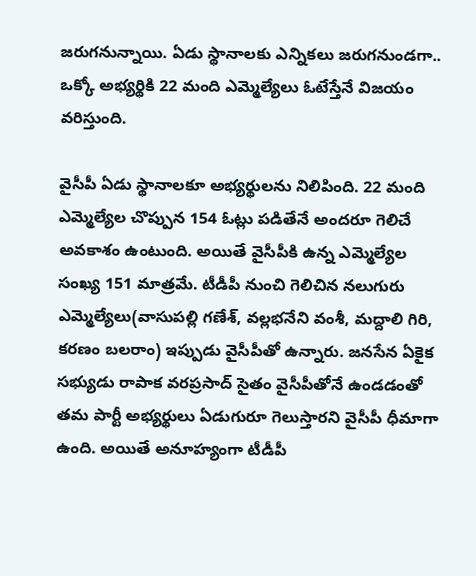జరుగనున్నాయి. ఏడు స్థానాలకు ఎన్నికలు జరుగనుండగా.. ఒక్కో అభ్యర్థికి 22 మంది ఎమ్మెల్యేలు ఓటేస్తేనే విజయం వరిస్తుంది.

వైసీపీ ఏడు స్థానాలకూ అభ్యర్థులను నిలిపింది. 22 మంది ఎమ్మెల్యేల చొప్పున 154 ఓట్లు పడితేనే అందరూ గెలిచే అవకాశం ఉంటుంది. అయితే వైసీపీకి ఉన్న ఎమ్మెల్యేల సంఖ్య 151 మాత్రమే. టీడీపీ నుంచి గెలిచిన నలుగురు ఎమ్మెల్యేలు(వాసుపల్లి గణేశ్‌, వల్లభనేని వంశీ, మద్దాలి గిరి, కరణం బలరాం) ఇప్పుడు వైసీపీతో ఉన్నారు. జనసేన ఏకైక సభ్యుడు రాపాక వరప్రసాద్‌ సైతం వైసీపీతోనే ఉండడంతో తమ పార్టీ అభ్యర్థులు ఏడుగురూ గెలుస్తారని వైసీపీ ధీమాగా ఉంది. అయితే అనూహ్యంగా టీడీపీ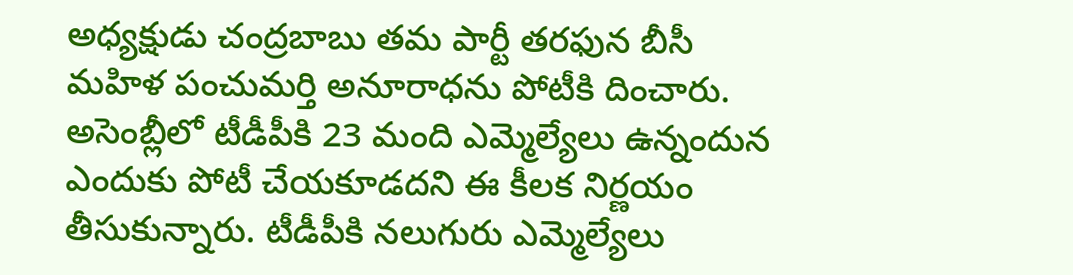అధ్యక్షుడు చంద్రబాబు తమ పార్టీ తరఫున బీసీ మహిళ పంచుమర్తి అనూరాధను పోటీకి దించారు. అసెంబ్లీలో టీడీపీకి 23 మంది ఎమ్మెల్యేలు ఉన్నందున ఎందుకు పోటీ చేయకూడదని ఈ కీలక నిర్ణయం తీసుకున్నారు. టీడీపీకి నలుగురు ఎమ్మెల్యేలు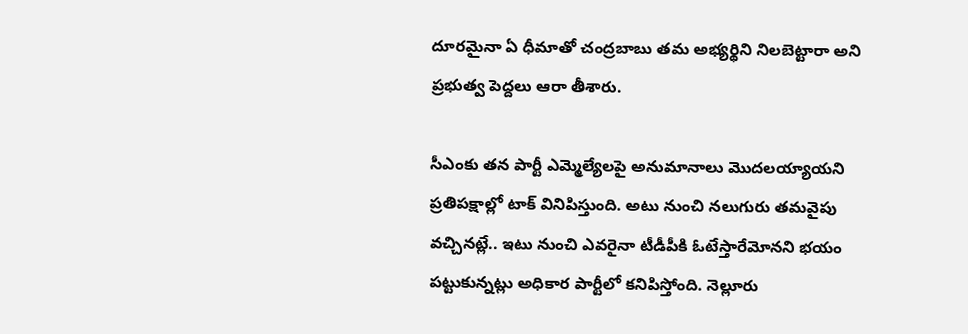దూరమైనా ఏ ధీమాతో చంద్రబాబు తమ అభ్యర్థిని నిలబెట్టారా అని ప్రభుత్వ పెద్దలు ఆరా తీశారు.

సీఎంకు తన పార్టీ ఎమ్మెల్యేలపై అనుమానాలు మొదలయ్యాయని ప్ర‌తిప‌క్షాల్లో టాక్ వినిపిస్తుంది. అటు నుంచి నలుగురు తమవైపు వచ్చినట్లే.. ఇటు నుంచి ఎవరైనా టీడీపీకి ఓటేస్తారేమోనని భయం పట్టుకున్నట్లు అధికార పార్టీలో కనిపిస్తోంది. నెల్లూరు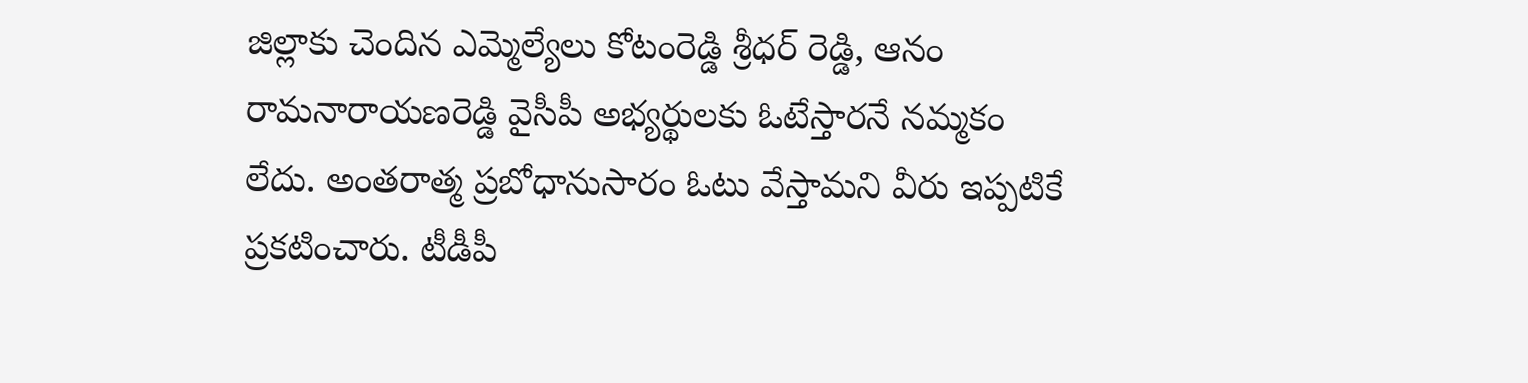జిల్లాకు చెందిన ఎమ్మెల్యేలు కోటంరెడ్డి శ్రీధర్‌ రెడ్డి, ఆనం రామనారాయణరెడ్డి వైసీపీ అభ్యర్థులకు ఓటేస్తారనే నమ్మకం లేదు. అంతరాత్మ ప్రబోధానుసారం ఓటు వేస్తామని వీరు ఇప్పటికే ప్రకటించారు. టీడీపీ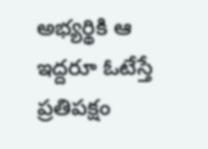అభ్యర్థికి ఆ ఇద్దరూ ఓటేస్తే ప్రతిపక్షం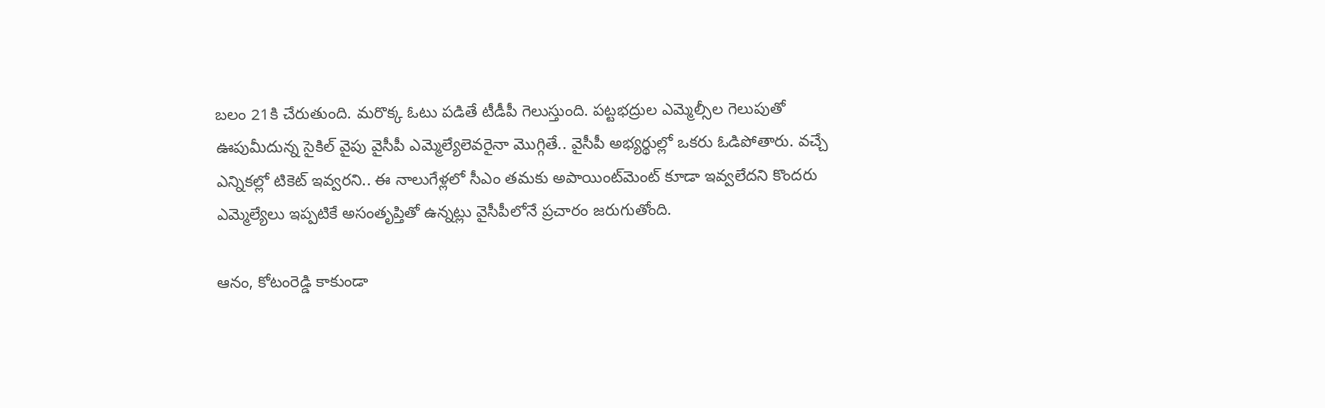బలం 21కి చేరుతుంది. మరొక్క ఓటు పడితే టీడీపీ గెలుస్తుంది. పట్టభద్రుల ఎమ్మెల్సీల గెలుపుతో ఊపుమీదున్న సైకిల్‌ వైపు వైసీపీ ఎమ్మెల్యేలెవరైనా మొగ్గితే.. వైసీపీ అభ్యర్థుల్లో ఒకరు ఓడిపోతారు. వచ్చే ఎన్నికల్లో టికెట్‌ ఇవ్వరని.. ఈ నాలుగేళ్లలో సీఎం తమకు అపాయింట్‌మెంట్‌ కూడా ఇవ్వలేదని కొందరు ఎమ్మెల్యేలు ఇప్పటికే అసంతృప్తితో ఉన్నట్లు వైసీపీలోనే ప్రచారం జరుగుతోంది.

ఆనం, కోటంరెడ్డి కాకుండా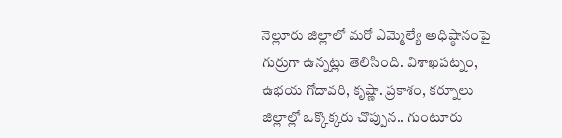నెల్లూరు జిల్లాలో మరో ఎమ్మెల్యే అధిష్ఠానంపై గుర్రుగా ఉన్నట్లు తెలిసింది. విశాఖపట్నం, ఉభయ గోదావరి, కృష్ణా. ప్రకాశం, కర్నూలు జిల్లాల్లో ఒక్కొక్కరు చొప్పున.. గుంటూరు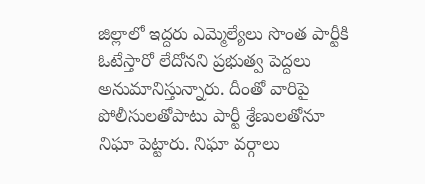జిల్లాలో ఇద్దరు ఎమ్మెల్యేలు సొంత పార్టీకి ఓటేస్తారో లేదోనని ప్రభుత్వ పెద్దలు అనుమానిస్తున్నారు. దీంతో వారిపై పోలీసులతోపాటు పార్టీ శ్రేణులతోనూ నిఘా పెట్టారు. నిఘా వర్గాలు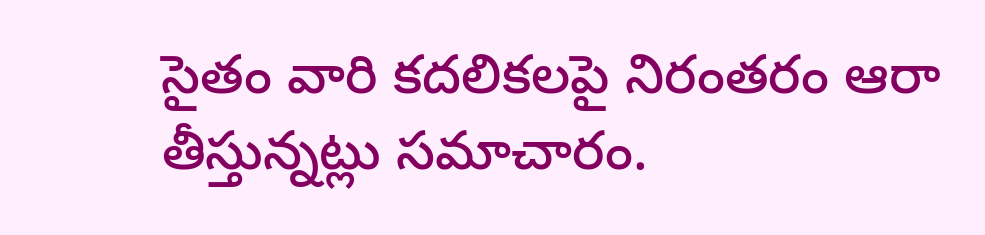సైతం వారి కదలికలపై నిరంతరం ఆరా తీస్తున్నట్లు సమాచారం.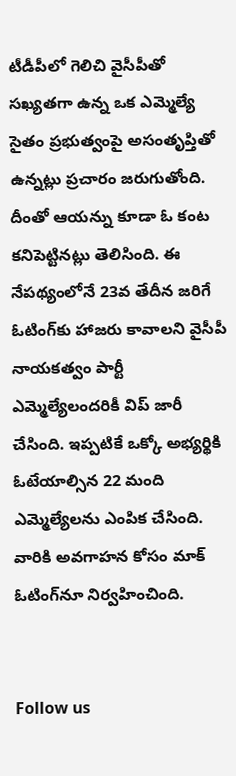టీడీపీలో గెలిచి వైసీపీతో సఖ్యతగా ఉన్న ఒక ఎమ్మెల్యే సైతం ప్రభుత్వంపై అసంతృప్తితో ఉన్నట్లు ప్రచారం జరుగుతోంది. దీంతో ఆయన్ను కూడా ఓ కంట కనిపెట్టినట్లు తెలిసింది. ఈ నేపథ్యంలోనే 23వ తేదీన జరిగే ఓటింగ్‌కు హాజరు కావాలని వైసీపీ నాయకత్వం పార్టీ ఎమ్మెల్యేలందరికీ విప్‌ జారీ చేసింది. ఇప్పటికే ఒక్కో అభ్యర్థికి ఓటేయాల్సిన 22 మంది ఎమ్మెల్యేలను ఎంపిక చేసింది. వారికి అవగాహన కోసం మాక్‌ ఓటింగ్‌నూ నిర్వహించింది.


Follow us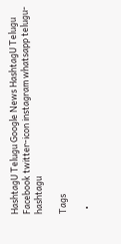HashtagU Telugu Google News HashtagU Telugu Facebook twitter-icon instagram whatsapp telugu-hashtagu

Tags

  •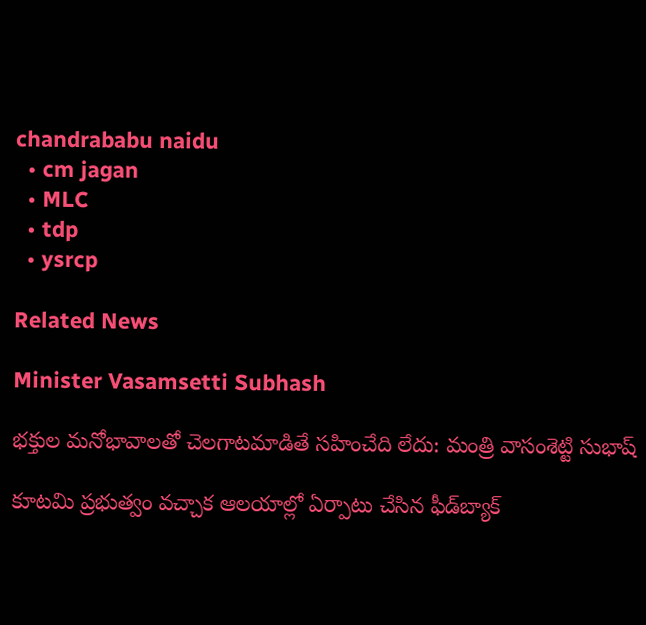chandrababu naidu
  • cm jagan
  • MLC
  • tdp
  • ysrcp

Related News

Minister Vasamsetti Subhash

భక్తుల మనోభావాలతో చెలగాటమాడితే సహించేది లేదు: మంత్రి వాసంశెట్టి సుభాష్

కూటమి ప్రభుత్వం వచ్చాక ఆలయాల్లో ఏర్పాటు చేసిన ఫీడ్‌బ్యాక్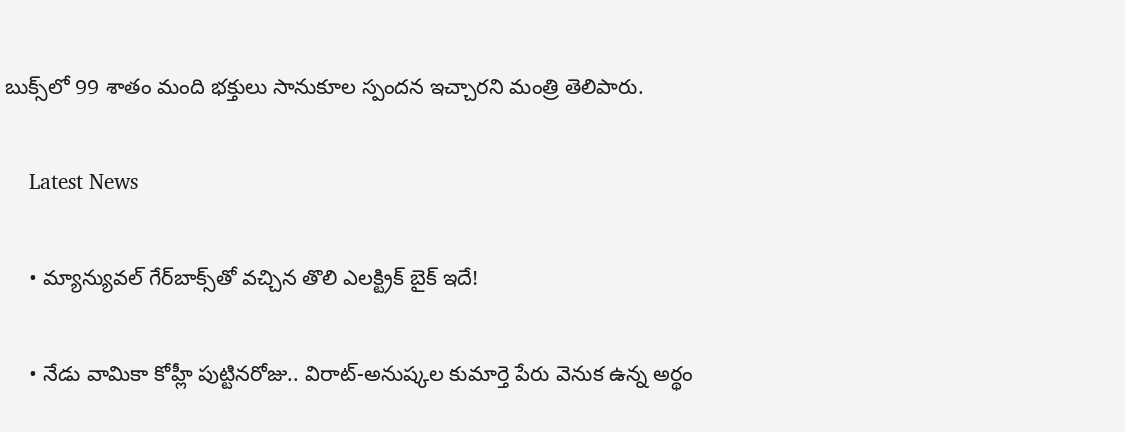బుక్స్‌లో 99 శాతం మంది భక్తులు సానుకూల స్పందన ఇచ్చారని మంత్రి తెలిపారు.

    Latest News

    • మ్యాన్యువల్ గేర్‌బాక్స్‌తో వచ్చిన తొలి ఎలక్ట్రిక్ బైక్ ఇదే!

    • నేడు వామికా కోహ్లీ పుట్టినరోజు.. విరాట్-అనుష్కల కుమార్తె పేరు వెనుక ఉన్న అర్థం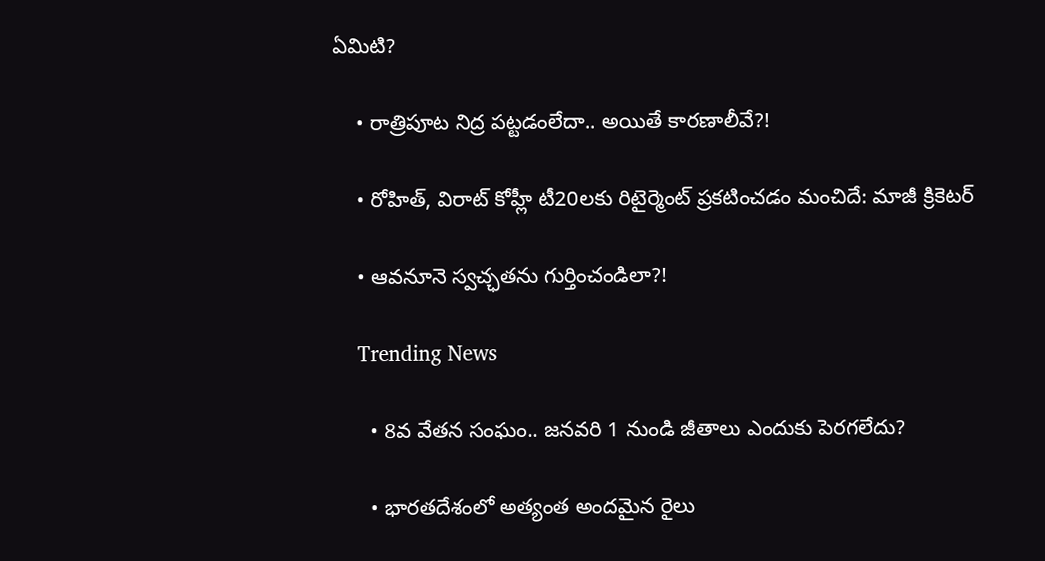ఏమిటి?

    • రాత్రిపూట నిద్ర ప‌ట్ట‌డంలేదా.. అయితే కార‌ణాలీవే?!

    • రోహిత్, విరాట్ కోహ్లీ టీ20ల‌కు రిటైర్మెంట్ ప్ర‌క‌టించ‌డం మంచిదే: మాజీ క్రికెట‌ర్‌

    • ఆవనూనె స్వచ్ఛతను గుర్తించండిలా?!

    Trending News

      • 8వ వేతన సంఘం.. జనవరి 1 నుండి జీతాలు ఎందుకు పెరగలేదు?

      • భారతదేశంలో అత్యంత అందమైన రైలు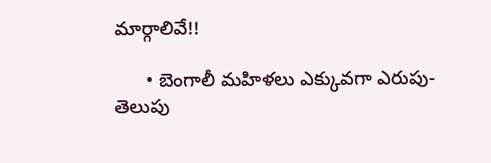మార్గాలివే!!

      • బెంగాలీ మ‌హిళ‌లు ఎక్కువ‌గా ఎరుపు- తెలుపు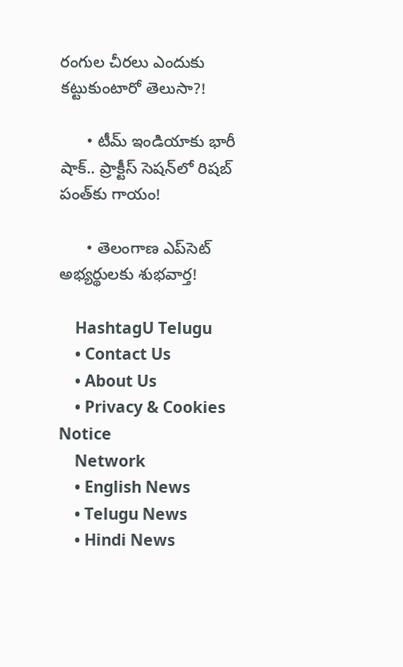రంగుల చీర‌లు ఎందుకు క‌ట్టుకుంటారో తెలుసా?!

      • టీమ్ ఇండియాకు భారీ షాక్.. ప్రాక్టీస్ సెషన్‌లో రిషబ్ పంత్‌కు గాయం!

      • తెలంగాణ ఎప్‌సెట్ అభ్యర్థులకు శుభవార్త!

    HashtagU Telugu
    • Contact Us
    • About Us
    • Privacy & Cookies Notice
    Network
    • English News
    • Telugu News
    • Hindi News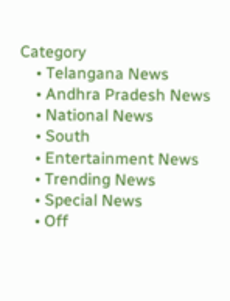Category
    • Telangana News
    • Andhra Pradesh News
    • National News
    • South
    • Entertainment News
    • Trending News
    • Special News
    • Off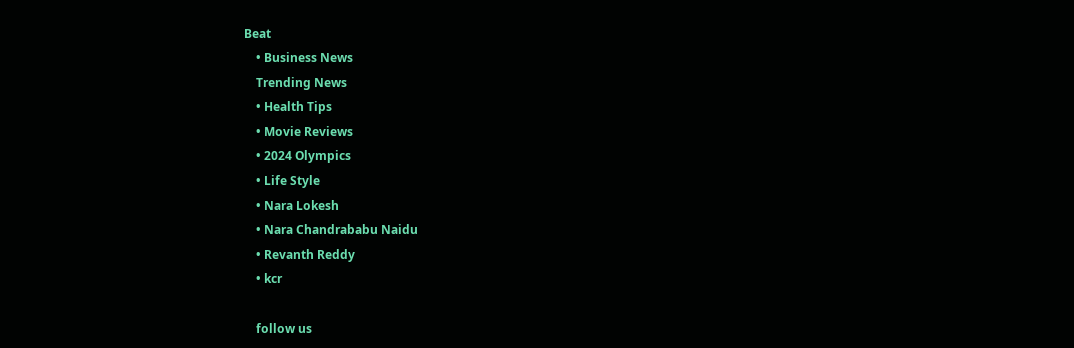Beat
    • Business News
    Trending News
    • Health Tips
    • Movie Reviews
    • 2024 Olympics
    • Life Style
    • Nara Lokesh
    • Nara Chandrababu Naidu
    • Revanth Reddy
    • kcr

    follow us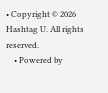• Copyright © 2026 Hashtag U. All rights reserved.
    • Powered by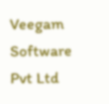Veegam Software Pvt Ltd